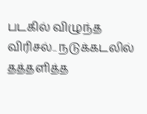படகில் விழுந்த விரிசல்.. நடுக்கடலில் தத்தளித்த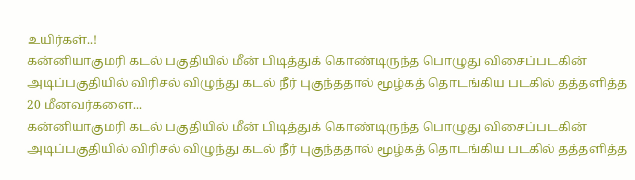உயிர்கள்..!
கன்னியாகுமரி கடல் பகுதியில் மீன் பிடித்துக் கொண்டிருந்த பொழுது விசைப்படகின் அடிப்பகுதியில் விரிசல் விழுந்து கடல் நீர் புகுந்ததால் மூழ்கத் தொடங்கிய படகில் தத்தளித்த 20 மீனவர்களை...
கன்னியாகுமரி கடல் பகுதியில் மீன் பிடித்துக் கொண்டிருந்த பொழுது விசைப்படகின் அடிப்பகுதியில் விரிசல் விழுந்து கடல் நீர் புகுந்ததால் மூழ்கத் தொடங்கிய படகில் தத்தளித்த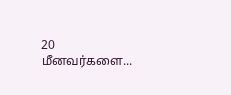20 மீனவர்களை...